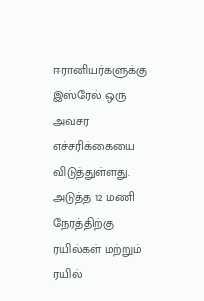ஈரானியர்களுக்கு இஸ்ரேல் ஒரு அவசர எச்சரிக்கையை விடுத்துள்ளது. அடுத்த 12 மணி நேரத்திற்கு ரயில்கள் மற்றும் ரயில்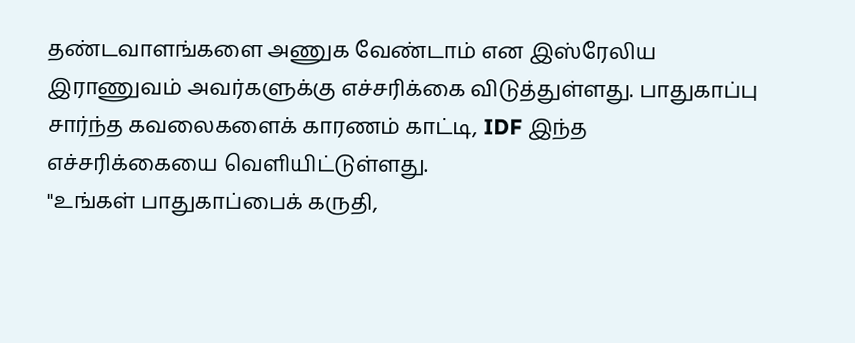தண்டவாளங்களை அணுக வேண்டாம் என இஸ்ரேலிய இராணுவம் அவர்களுக்கு எச்சரிக்கை விடுத்துள்ளது. பாதுகாப்பு சார்ந்த கவலைகளைக் காரணம் காட்டி, IDF இந்த எச்சரிக்கையை வெளியிட்டுள்ளது.
"உங்கள் பாதுகாப்பைக் கருதி,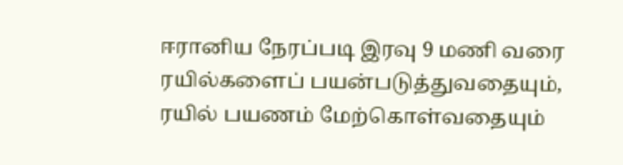ஈரானிய நேரப்படி இரவு 9 மணி வரை ரயில்களைப் பயன்படுத்துவதையும், ரயில் பயணம் மேற்கொள்வதையும்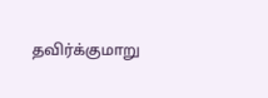தவிர்க்குமாறு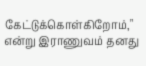கேட்டுக்கொள்கிறோம்," என்று இராணுவம் தனது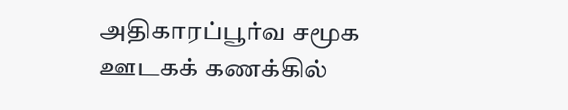அதிகாரப்பூர்வ சமூக ஊடகக் கணக்கில்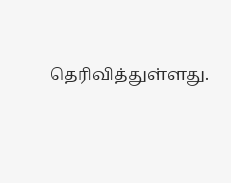தெரிவித்துள்ளது.